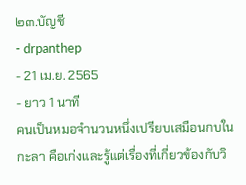๒๓.บัญชี
- drpanthep
- 21 เม.ย. 2565
- ยาว 1 นาที
คนเป็นหมอจำนวนหนึ่งเปรียบเสมือนกบในกะลา คือเก่งและรู้แต่เรื่องที่เกี่ยวข้องกับวิ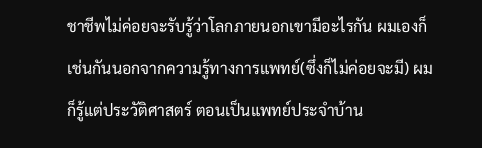ชาชีพไม่ค่อยจะรับรู้ว่าโลกภายนอกเขามีอะไรกัน ผมเองก็เช่นกันนอกจากความรู้ทางการแพทย์(ซึ่งก็ไม่ค่อยจะมี) ผมก็รู้แต่ประวัติศาสตร์ ตอนเป็นแพทย์ประจำบ้าน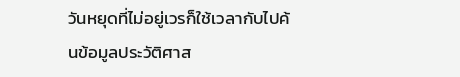วันหยุดที่ไม่อยู่เวรก็ใช้เวลากับไปค้นข้อมูลประวัติศาส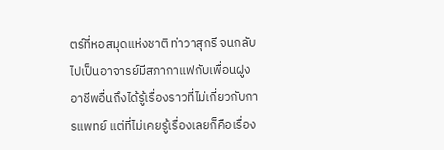ตร์ที่หอสมุดแห่งชาติ ท่าวาสุกรี จนกลับไปเป็นอาจารย์มีสภากาแฟกับเพื่อนฝูงอาชีพอื่นถึงได้รู้เรื่องราวที่ไม่เกี่ยวกับการแพทย์ แต่ที่ไม่เคยรู้เรื่องเลยก็คือเรื่อง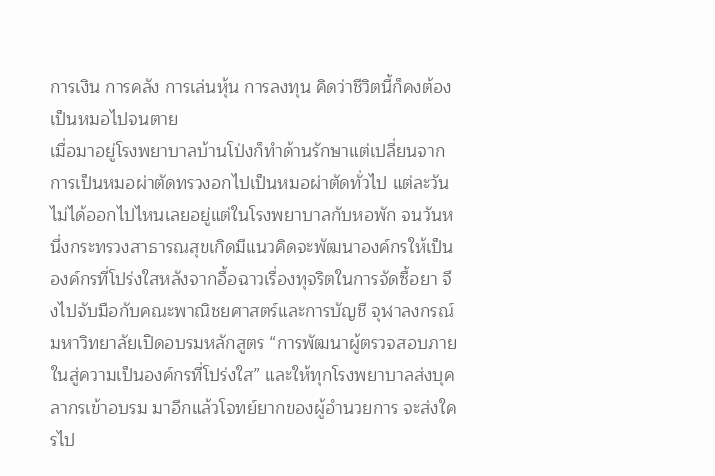การเงิน การคลัง การเล่นหุ้น การลงทุน คิดว่าชีวิตนี้ก็คงต้องเป็นหมอไปจนตาย
เมื่อมาอยู่โรงพยาบาลบ้านโป่งก็ทำด้านรักษาแต่เปลี่ยนจากการเป็นหมอผ่าตัดทรวงอกไปเป็นหมอผ่าตัดทั่วไป แต่ละวันไม่ได้ออกไปไหนเลยอยู่แต่ในโรงพยาบาลกับหอพัก จนวันหนึ่งกระทรวงสาธารณสุขเกิดมีแนวคิดจะพัฒนาองค์กรให้เป็นองค์กรที่โปร่งใสหลังจากอื้อฉาวเรื่องทุจริตในการจัดซื้อยา จึงไปจับมือกับคณะพาณิชยศาสตร์และการบัญชี จุฬาลงกรณ์มหาวิทยาลัยเปิดอบรมหลักสูตร “การพัฒนาผู้ตรวจสอบภายในสู่ความเป็นองค์กรที่โปร่งใส” และให้ทุกโรงพยาบาลส่งบุคลากรเข้าอบรม มาอีกแล้วโจทย์ยากของผู้อำนวยการ จะส่งใครไป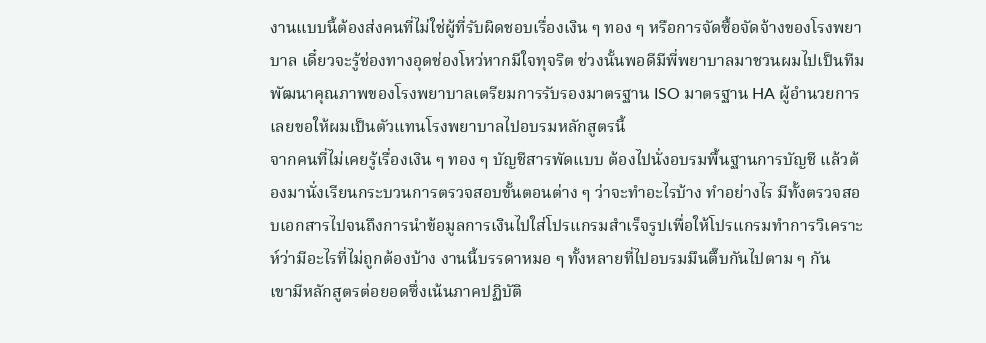งานแบบนี้ต้องส่งคนที่ไม่ใช่ผู้ที่รับผิดชอบเรื่องเงิน ๆ ทอง ๆ หรือการจัดซื้อจัดจ้างของโรงพยาบาล เดี๋ยวจะรู้ช่องทางอุดช่องโหว่หากมีใจทุจริต ช่วงนั้นพอดีมีพี่พยาบาลมาชวนผมไปเป็นทีมพัฒนาคุณภาพของโรงพยาบาลเตรียมการรับรองมาตรฐาน ISO มาตรฐาน HA ผู้อำนวยการเลยขอให้ผมเป็นตัวแทนโรงพยาบาลไปอบรมหลักสูตรนี้
จากคนที่ไม่เคยรู้เรื่องเงิน ๆ ทอง ๆ บัญชีสารพัดแบบ ต้องไปนั่งอบรมพื้นฐานการบัญชี แล้วต้องมานั่งเรียนกระบวนการตรวจสอบขั้นตอนต่าง ๆ ว่าจะทำอะไรบ้าง ทำอย่างไร มีทั้งตรวจสอบเอกสารไปจนถึงการนำข้อมูลการเงินไปใส่โปรแกรมสำเร็จรูปเพื่อให้โปรแกรมทำการวิเคราะห์ว่ามีอะไรที่ไม่ถูกต้องบ้าง งานนี้บรรดาหมอ ๆ ทั้งหลายที่ไปอบรมมึนตึ๊บกันไปตาม ๆ กัน
เขามีหลักสูตรต่อยอดซึ่งเน้นภาคปฏิบัติ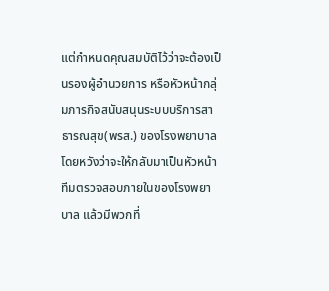แต่กำหนดคุณสมบัติไว้ว่าจะต้องเป็นรองผู้อำนวยการ หรือหัวหน้ากลุ่มภารกิจสนับสนุนระบบบริการสาธารณสุข(พรส.) ของโรงพยาบาล โดยหวังว่าจะให้กลับมาเป็นหัวหน้าทีมตรวจสอบภายในของโรงพยาบาล แล้วมีพวกที่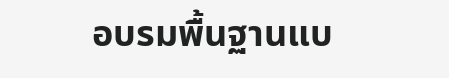อบรมพื้นฐานแบ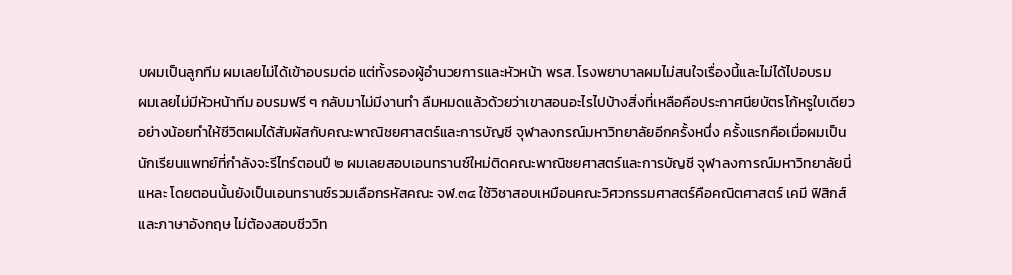บผมเป็นลูกทีม ผมเลยไม่ได้เข้าอบรมต่อ แต่ทั้งรองผู้อำนวยการและหัวหน้า พรส. โรงพยาบาลผมไม่สนใจเรื่องนี้และไม่ได้ไปอบรม
ผมเลยไม่มีหัวหน้าทีม อบรมฟรี ๆ กลับมาไม่มีงานทำ ลืมหมดแล้วด้วยว่าเขาสอนอะไรไปบ้างสิ่งที่เหลือคือประกาศนียบัตรโก้หรูใบเดียว
อย่างน้อยทำให้ชีวิตผมได้สัมผัสกับคณะพาณิชยศาสตร์และการบัญชี จุฬาลงกรณ์มหาวิทยาลัยอีกครั้งหนึ่ง ครั้งแรกคือเมื่อผมเป็นนักเรียนแพทย์ที่กำลังจะรีไทร์ตอนปี ๒ ผมเลยสอบเอนทรานซ์ใหม่ติดคณะพาณิชยศาสตร์และการบัญชี จุฬาลงการณ์มหาวิทยาลัยนี่แหละ โดยตอนนั้นยังเป็นเอนทรานซ์รวมเลือกรหัสคณะ จฬ.๓๔ ใช้วิชาสอบเหมือนคณะวิศวกรรมศาสตร์คือคณิตศาสตร์ เคมี ฟิสิกส์ และภาษาอังกฤษ ไม่ต้องสอบชีววิท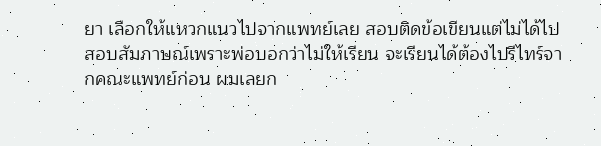ยา เลือกให้แหวกแนวไปจากแพทย์เลย สอบติดข้อเขียนแต่ไม่ได้ไปสอบสัมภาษณ์เพราะพ่อบอกว่าไม่ให้เรียน จะเรียนได้ต้องไปรีไทร์จากคณะแพทย์ก่อน ผมเลยก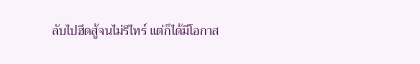ลับไปฮึดสู้จนไม่รีไทร์ แต่ก็ได้มีโอกาส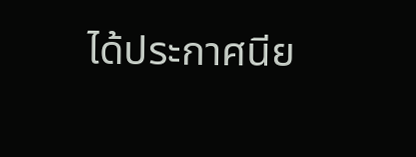ได้ประกาศนีย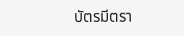บัตรมีตรา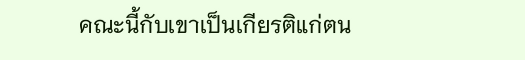คณะนี้กับเขาเป็นเกียรติแก่ตน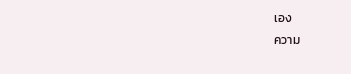เอง
ความ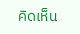คิดเห็น